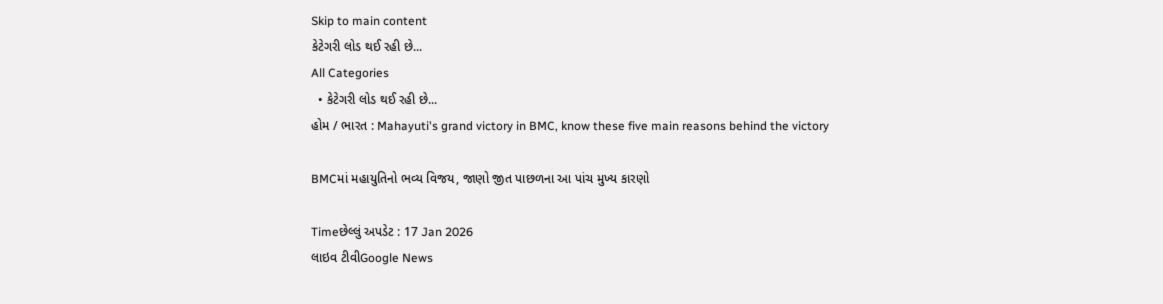Skip to main content
કેટેગરી લોડ થઈ રહી છે...
All Categories
  • કેટેગરી લોડ થઈ રહી છે...
હોમ / ભારત : Mahayuti's grand victory in BMC, know these five main reasons behind the victory

BMCમાં મહાયુતિનો ભવ્ય વિજય, જાણો જીત પાછળના આ પાંચ મુખ્ય કારણો

Timeછેલ્લું અપડેટ : 17 Jan 2026
લાઇવ ટીવીGoogle News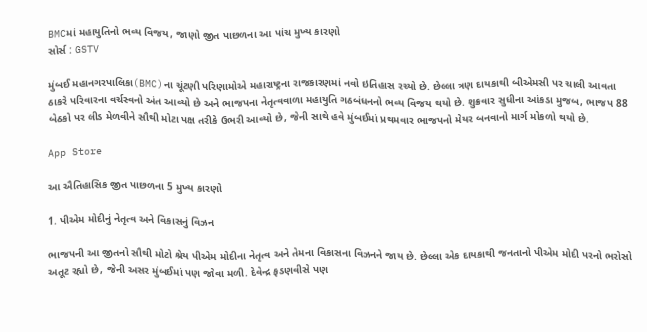BMCમાં મહાયુતિનો ભવ્ય વિજય, જાણો જીત પાછળના આ પાંચ મુખ્ય કારણો
સોર્સ : GSTV

મુંબઈ મહાનગરપાલિકા(BMC)ના ચૂંટણી પરિણામોએ મહારાષ્ટ્રના રાજકારણમાં નવો ઇતિહાસ રચ્યો છે. છેલ્લા ત્રણ દાયકાથી બીએમસી પર ચાલી આવતા ઠાકરે પરિવારના વર્ચસ્વનો અંત આવ્યો છે અને ભાજપના નેતૃત્વવાળા મહાયુતિ ગઠબંધનનો ભવ્ય વિજય થયો છે. શુક્રવાર સુધીના આંકડા મુજબ, ભાજપ 88 બેઠકો પર લીડ મેળવીને સૌથી મોટા પક્ષ તરીકે ઉભરી આવ્યો છે, જેની સાથે હવે મુંબઈમાં પ્રથમવાર ભાજપનો મેયર બનવાનો માર્ગ મોકળો થયો છે.

App Store

આ ઐતિહાસિક જીત પાછળના 5 મુખ્ય કારણો

1. પીએમ મોદીનું નેતૃત્વ અને વિકાસનું વિઝન

ભાજપની આ જીતનો સૌથી મોટો શ્રેય પીએમ મોદીના નેતૃત્વ અને તેમના વિકાસના વિઝનને જાય છે. છેલ્લા એક દાયકાથી જનતાનો પીએમ મોદી પરનો ભરોસો અતૂટ રહ્યો છે, જેની અસર મુંબઈમાં પણ જોવા મળી. દેવેન્દ્ર ફડણવીસે પણ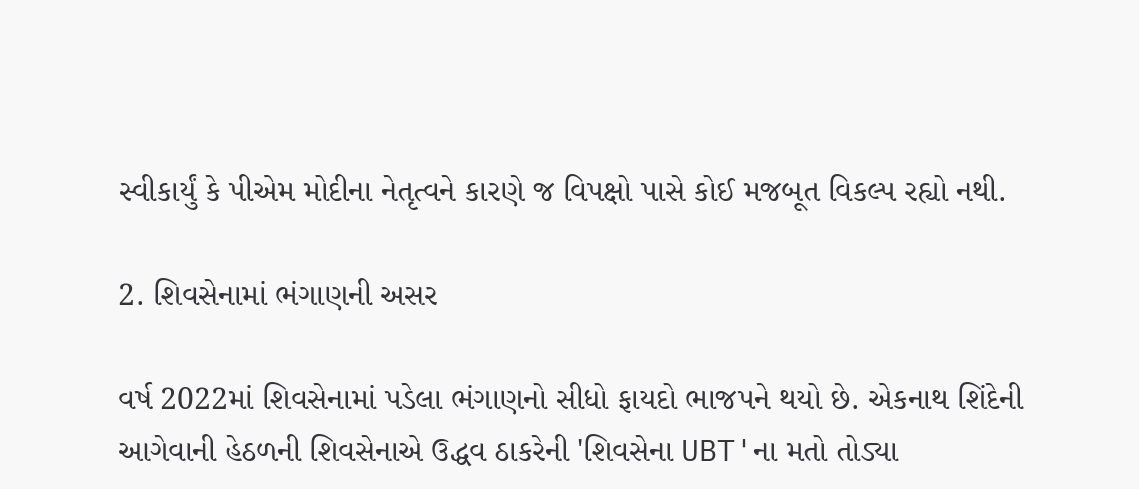સ્વીકાર્યું કે પીએમ મોદીના નેતૃત્વને કારણે જ વિપક્ષો પાસે કોઈ મજબૂત વિકલ્પ રહ્યો નથી.

2. શિવસેનામાં ભંગાણની અસર

વર્ષ 2022માં શિવસેનામાં પડેલા ભંગાણનો સીધો ફાયદો ભાજપને થયો છે. એકનાથ શિંદેની આગેવાની હેઠળની શિવસેનાએ ઉદ્ધવ ઠાકરેની 'શિવસેના UBT'ના મતો તોડ્યા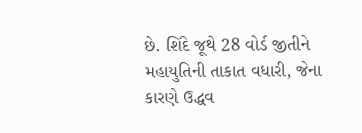છે. શિંદે જૂથે 28 વોર્ડ જીતીને મહાયુતિની તાકાત વધારી, જેના કારણે ઉદ્ધવ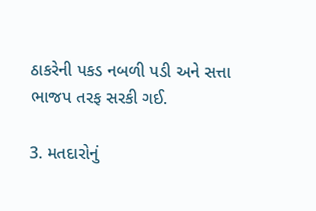ઠાકરેની પકડ નબળી પડી અને સત્તા ભાજપ તરફ સરકી ગઈ.

3. મતદારોનું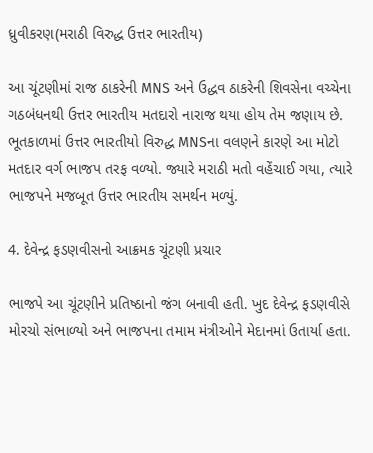ધ્રુવીકરણ(મરાઠી વિરુદ્ધ ઉત્તર ભારતીય)

આ ચૂંટણીમાં રાજ ઠાકરેની MNS અને ઉદ્ધવ ઠાકરેની શિવસેના વચ્ચેના ગઠબંધનથી ઉત્તર ભારતીય મતદારો નારાજ થયા હોય તેમ જણાય છે. ભૂતકાળમાં ઉત્તર ભારતીયો વિરુદ્ધ MNSના વલણને કારણે આ મોટો મતદાર વર્ગ ભાજપ તરફ વળ્યો. જ્યારે મરાઠી મતો વહેંચાઈ ગયા, ત્યારે ભાજપને મજબૂત ઉત્તર ભારતીય સમર્થન મળ્યું.

4. દેવેન્દ્ર ફડણવીસનો આક્રમક ચૂંટણી પ્રચાર

ભાજપે આ ચૂંટણીને પ્રતિષ્ઠાનો જંગ બનાવી હતી. ખુદ દેવેન્દ્ર ફડણવીસે મોરચો સંભાળ્યો અને ભાજપના તમામ મંત્રીઓને મેદાનમાં ઉતાર્યા હતા.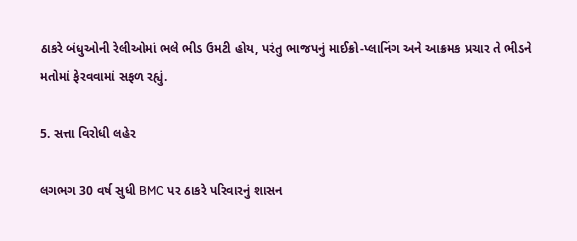ઠાકરે બંધુઓની રેલીઓમાં ભલે ભીડ ઉમટી હોય, પરંતુ ભાજપનું માઈક્રો-પ્લાનિંગ અને આક્રમક પ્રચાર તે ભીડને મતોમાં ફેરવવામાં સફળ રહ્યું.

5. સત્તા વિરોધી લહેર

લગભગ 30 વર્ષ સુધી BMC પર ઠાકરે પરિવારનું શાસન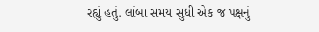રહ્યું હતું. લાંબા સમય સુધી એક જ પક્ષનું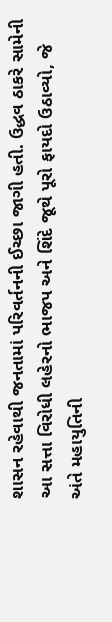શાસન રહેવાથી જનતામાં પરિવર્તનની ઈચ્છા જાગી હતી. ઉદ્ધવ ઠાકરે સામેની આ સત્તા વિરોધી લહેરનો ભાજપ અને શિંદે જૂથે પૂરો ફાયદો ઉઠાવ્યો, જે અંતે મહાયુતિની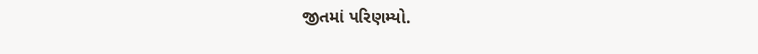જીતમાં પરિણમ્યો.